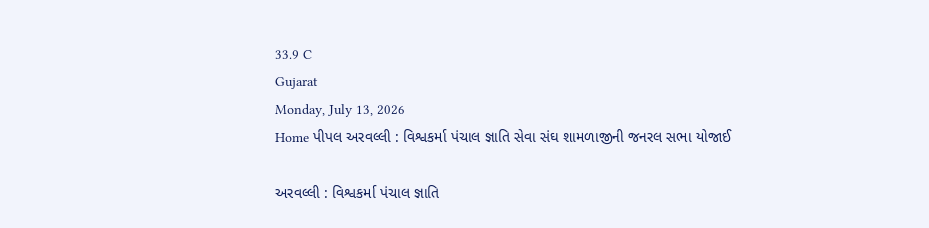33.9 C
Gujarat
Monday, July 13, 2026
Home પીપલ અરવલ્લી : વિશ્વકર્મા પંચાલ જ્ઞાતિ સેવા સંઘ શામળાજીની જનરલ સભા યોજાઈ

અરવલ્લી : વિશ્વકર્મા પંચાલ જ્ઞાતિ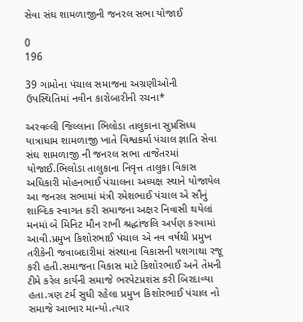સેવા સંઘ શામળાજીની જનરલ સભા યોજાઈ

0
196

39 ગામોના પંચાલ સમાજના અગ્રણીઓની ઉપસ્થિતિમાં નવીન કારોબારીની રચના*

અરવલ્લી જિલ્લાના ભિલોડા તાલુકાના સુપ્રસિધ્ધ યાત્રાધામ શામળાજી ખાતે વિશ્વકર્મા પંચાલ જ્ઞાતિ સેવા સંઘ શામળાજી ની જનરલ સભા તાજેતરમાં યોજાઈ.ભિલોડા તાલુકાના નિવૃત્ત તાલુકા વિકાસ અધિકારી મોહનભાઈ પંચાલના અધ્યક્ષ સ્થાને યોજાયેલ આ જનરલ સભામાં મંત્રી રમેશભાઈ પંચાલ એ સૌનું શાબ્દિક સ્વાગત કરી સમાજના અક્ષર નિવાસી થયેલાં મનમાં બે મિનિટ મૌન રાખી શ્રદ્ધાંજલિ અર્પણ કરવામાં આવી.પ્રમુખ કિશોરભાઈ પંચાલ એ નવ વર્ષથી પ્રમુખ તરીકેની જવાબદારીમાં સંસ્થાના વિકાસની યશગાથા રજૂ કરી હતી.સમાજના વિકાસ માટે કિશોરભાઈ અને તેમની ટીમે કરેલ કાર્યની સમાજે ભરપેટપ્રશંસ કરી બિરદાવ્યા હતા.ત્રણ ટર્મ સુધી રહેલા પ્રમુખ કિશોરભાઈ પંચાલ નો સમાજે આભાર માન્યો.ત્યાર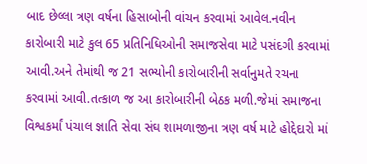બાદ છેલ્લા ત્રણ વર્ષના હિસાબોની વાંચન કરવામાં આવેલ.નવીન કારોબારી માટે કુલ 65 પ્રતિનિધિઓની સમાજસેવા માટે પસંદગી કરવામાં આવી.અને તેમાંથી જ 21 સભ્યોની કારોબારીની સર્વાનુમતે રચના કરવામાં આવી.તત્કાળ જ આ કારોબારીની બેઠક મળી.જેમાં સમાજના વિશ્વકર્માં પંચાલ જ્ઞાતિ સેવા સંઘ શામળાજીના ત્રણ વર્ષ માટે હોદ્દેદારો માં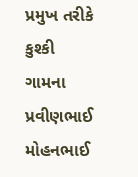પ્રમુખ તરીકે કુશ્કી ગામના પ્રવીણભાઈ મોહનભાઈ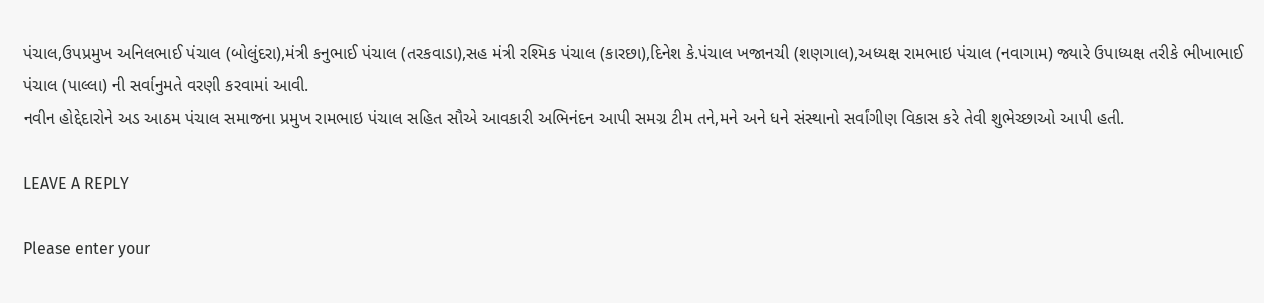પંચાલ,ઉપપ્રમુખ અનિલભાઈ પંચાલ (બોલુંદરા),મંત્રી કનુભાઈ પંચાલ (તરકવાડા),સહ મંત્રી રશ્મિક પંચાલ (કારછા),દિનેશ કે.પંચાલ ખજાનચી (શણગાલ),અધ્યક્ષ રામભાઇ પંચાલ (નવાગામ) જ્યારે ઉપાધ્યક્ષ તરીકે ભીખાભાઈ પંચાલ (પાલ્લા) ની સર્વાનુમતે વરણી કરવામાં આવી.
નવીન હોદ્દેદારોને અડ આઠમ પંચાલ સમાજના પ્રમુખ રામભાઇ પંચાલ સહિત સૌએ આવકારી અભિનંદન આપી સમગ્ર ટીમ તને,મને અને ધને સંસ્થાનો સર્વાંગીણ વિકાસ કરે તેવી શુભેચ્છાઓ આપી હતી.

LEAVE A REPLY

Please enter your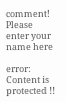comment!
Please enter your name here

error: Content is protected !!